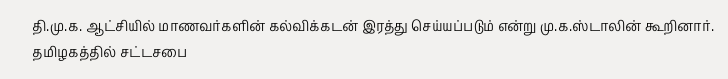தி.மு.க. ஆட்சியில் மாணவர்களின் கல்விக்கடன் இரத்து செய்யப்படும் என்று மு.க.ஸ்டாலின் கூறினார்.
தமிழகத்தில் சட்டசபை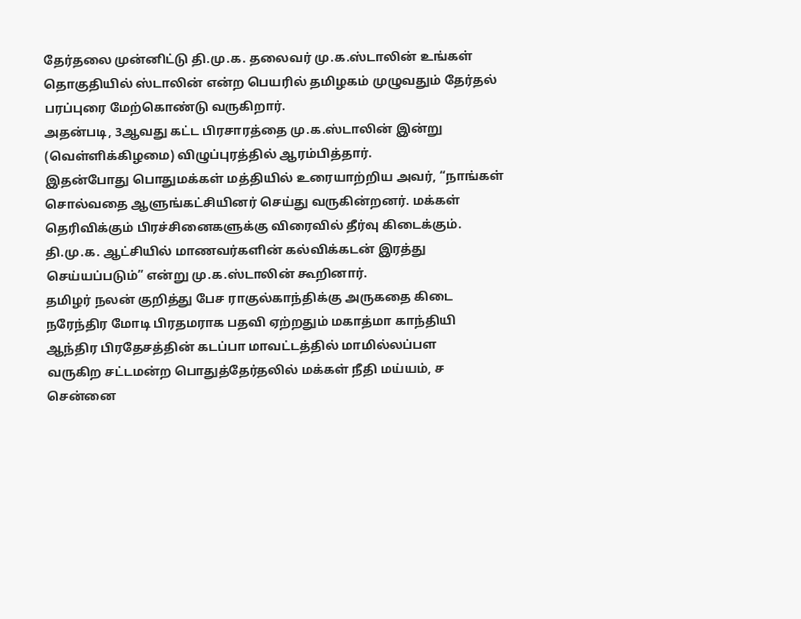தேர்தலை முன்னிட்டு தி.மு.க. தலைவர் மு.க.ஸ்டாலின் உங்கள் தொகுதியில் ஸ்டாலின் என்ற பெயரில் தமிழகம் முழுவதும் தேர்தல் பரப்புரை மேற்கொண்டு வருகிறார்.
அதன்படி, 3ஆவது கட்ட பிரசாரத்தை மு.க.ஸ்டாலின் இன்று (வெள்ளிக்கிழமை) விழுப்புரத்தில் ஆரம்பித்தார்.
இதன்போது பொதுமக்கள் மத்தியில் உரையாற்றிய அவர், “நாங்கள் சொல்வதை ஆளுங்கட்சியினர் செய்து வருகின்றனர். மக்கள் தெரிவிக்கும் பிரச்சினைகளுக்கு விரைவில் தீர்வு கிடைக்கும்.
தி.மு.க. ஆட்சியில் மாணவர்களின் கல்விக்கடன் இரத்து செய்யப்படும்” என்று மு.க.ஸ்டாலின் கூறினார்.
தமிழர் நலன் குறித்து பேச ராகுல்காந்திக்கு அருகதை கிடை
நரேந்திர மோடி பிரதமராக பதவி ஏற்றதும் மகாத்மா காந்தியி
ஆந்திர பிரதேசத்தின் கடப்பா மாவட்டத்தில் மாமில்லப்பள
வருகிற சட்டமன்ற பொதுத்தேர்தலில் மக்கள் நீதி மய்யம், ச
சென்னை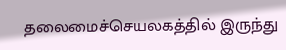தலைமைச்செயலகத்தில் இருந்து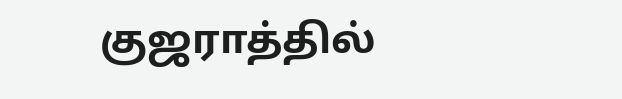குஜராத்தில்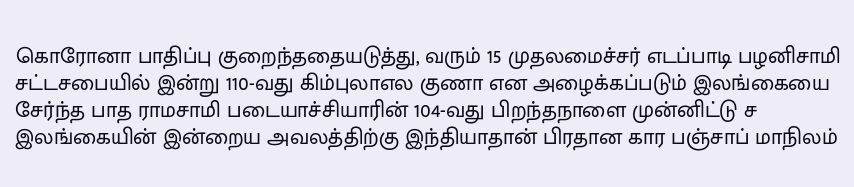கொரோனா பாதிப்பு குறைந்ததையடுத்து, வரும் 15 முதலமைச்சர் எடப்பாடி பழனிசாமி சட்டசபையில் இன்று 110-வது கிம்புலாஎல குணா என அழைக்கப்படும் இலங்கையை சேர்ந்த பாத ராமசாமி படையாச்சியாரின் 104-வது பிறந்தநாளை முன்னிட்டு ச இலங்கையின் இன்றைய அவலத்திற்கு இந்தியாதான் பிரதான கார பஞ்சாப் மாநிலம்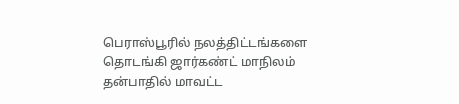பெராஸ்பூரில் நலத்திட்டங்களை தொடங்கி ஜார்கண்ட் மாநிலம் தன்பாதில் மாவட்ட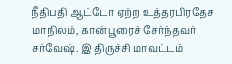நீதிபதி ஆட்டோ ஏற்ற உத்தரபிரதேச மாநிலம், கான்பூரைச் சேர்ந்தவர் சர்வேஷ். இ திருச்சி மாவட்டம்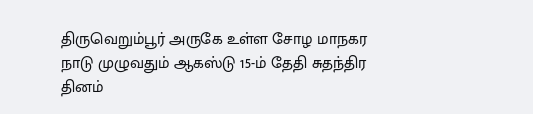திருவெறும்பூர் அருகே உள்ள சோழ மாநகர நாடு முழுவதும் ஆகஸ்டு 15-ம் தேதி சுதந்திர தினம்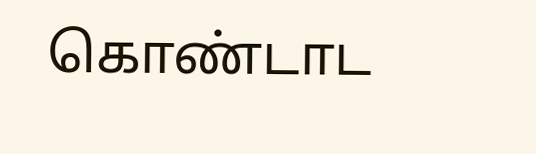கொண்டாட